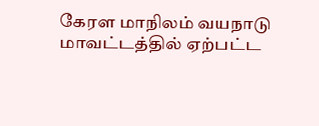கேரள மாநிலம் வயநாடு மாவட்டத்தில் ஏற்பட்ட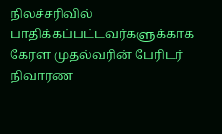நிலச்சரிவில் பாதிக்கப்பட்டவர்களுக்காக கேரள முதல்வரின் பேரிடர் நிவாரண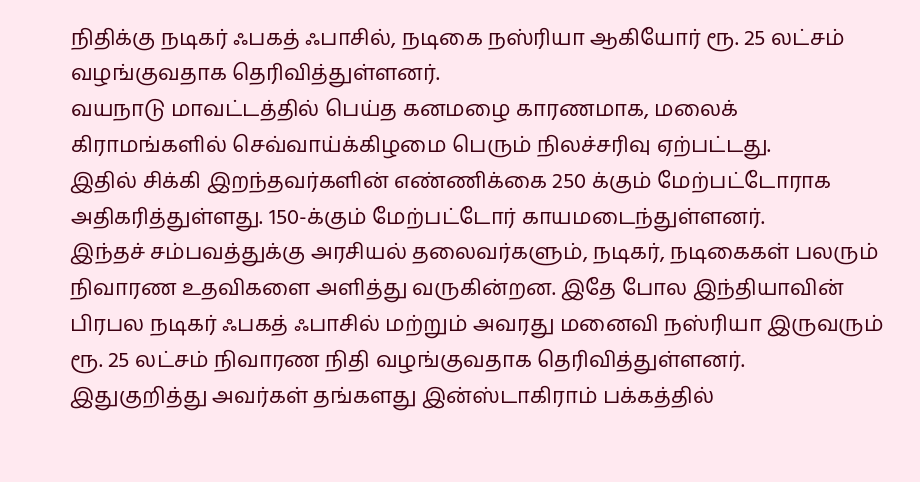நிதிக்கு நடிகர் ஃபகத் ஃபாசில், நடிகை நஸ்ரியா ஆகியோர் ரூ. 25 லட்சம் வழங்குவதாக தெரிவித்துள்ளனர்.
வயநாடு மாவட்டத்தில் பெய்த கனமழை காரணமாக, மலைக் கிராமங்களில் செவ்வாய்க்கிழமை பெரும் நிலச்சரிவு ஏற்பட்டது.
இதில் சிக்கி இறந்தவர்களின் எண்ணிக்கை 250 க்கும் மேற்பட்டோராக அதிகரித்துள்ளது. 150-க்கும் மேற்பட்டோர் காயமடைந்துள்ளனர்.
இந்தச் சம்பவத்துக்கு அரசியல் தலைவர்களும், நடிகர், நடிகைகள் பலரும் நிவாரண உதவிகளை அளித்து வருகின்றன. இதே போல இந்தியாவின் பிரபல நடிகர் ஃபகத் ஃபாசில் மற்றும் அவரது மனைவி நஸ்ரியா இருவரும் ரூ. 25 லட்சம் நிவாரண நிதி வழங்குவதாக தெரிவித்துள்ளனர்.
இதுகுறித்து அவர்கள் தங்களது இன்ஸ்டாகிராம் பக்கத்தில்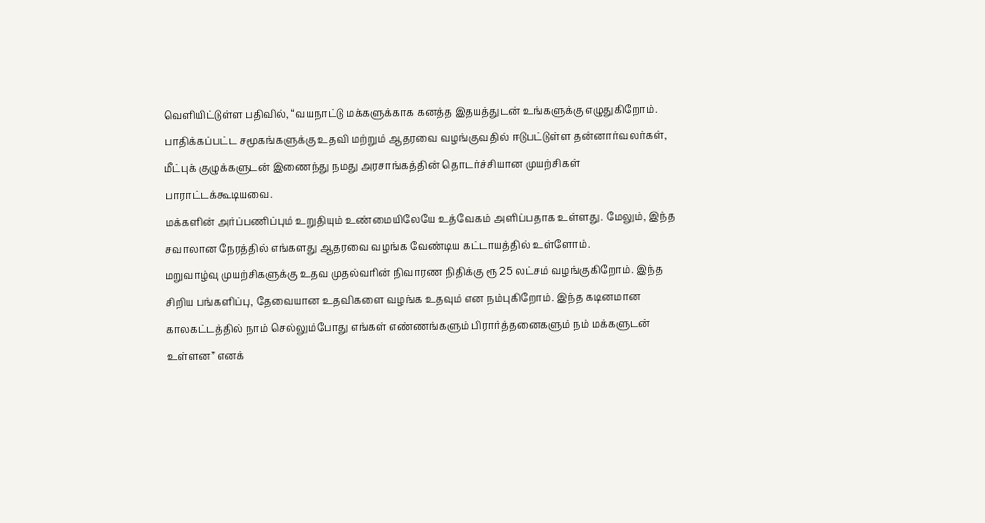வெளியிட்டுள்ள பதிவில், “வயநாட்டு மக்களுக்காக கனத்த இதயத்துடன் உங்களுக்கு எழுதுகிறோம். பாதிக்கப்பட்ட சமூகங்களுக்கு உதவி மற்றும் ஆதரவை வழங்குவதில் ஈடுபட்டுள்ள தன்னார்வலர்கள், மீட்புக் குழுக்களுடன் இணைந்து நமது அரசாங்கத்தின் தொடர்ச்சியான முயற்சிகள் பாராட்டக்கூடியவை.
மக்களின் அர்ப்பணிப்பும் உறுதியும் உண்மையிலேயே உத்வேகம் அளிப்பதாக உள்ளது. மேலும், இந்த சவாலான நேரத்தில் எங்களது ஆதரவை வழங்க வேண்டிய கட்டாயத்தில் உள்ளோம்.
மறுவாழ்வு முயற்சிகளுக்கு உதவ முதல்வரின் நிவாரண நிதிக்கு ரூ 25 லட்சம் வழங்குகிறோம். இந்த சிறிய பங்களிப்பு, தேவையான உதவிகளை வழங்க உதவும் என நம்புகிறோம். இந்த கடினமான காலகட்டத்தில் நாம் செல்லும்போது எங்கள் எண்ணங்களும் பிரார்த்தனைகளும் நம் மக்களுடன் உள்ளன” எனக்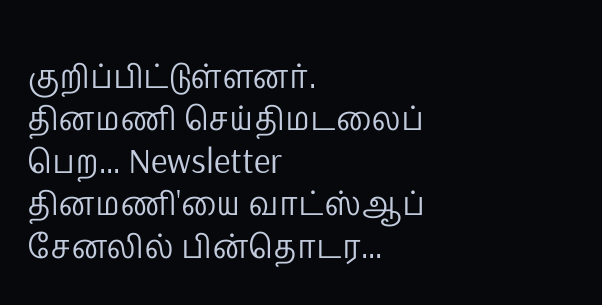குறிப்பிட்டுள்ளனர்.
தினமணி செய்திமடலைப் பெற... Newsletter
தினமணி'யை வாட்ஸ்ஆப் சேனலில் பின்தொடர...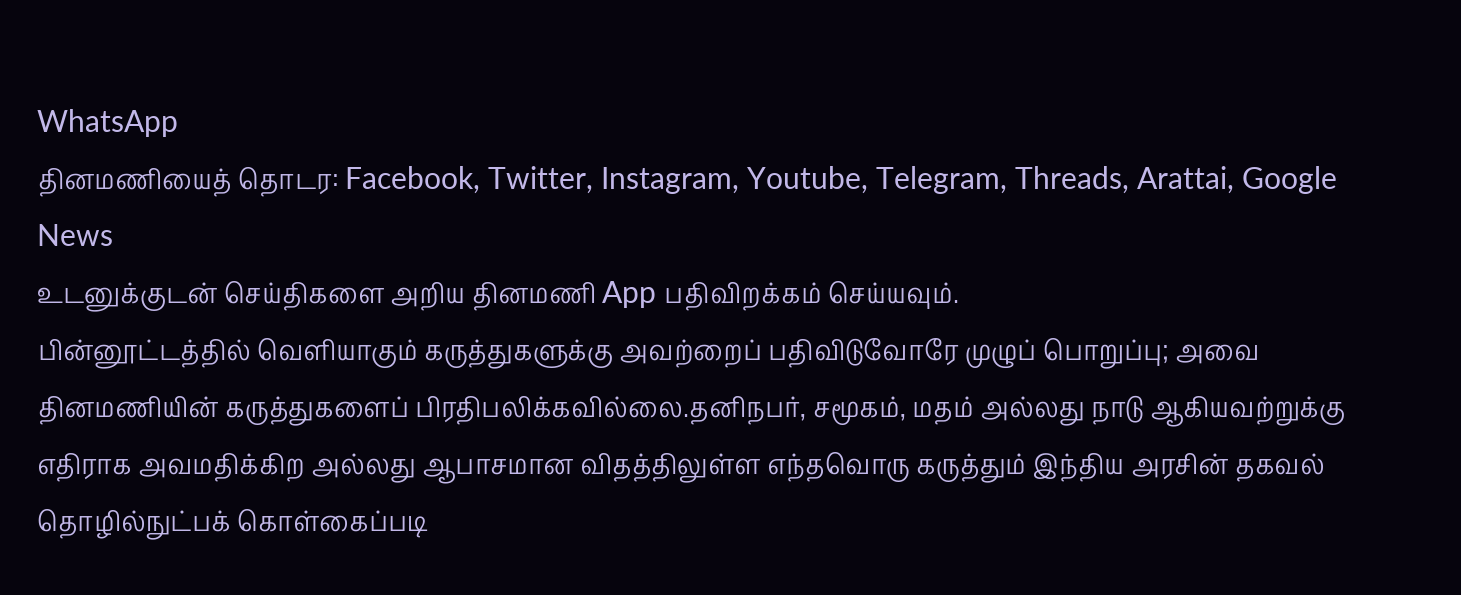WhatsApp
தினமணியைத் தொடர: Facebook, Twitter, Instagram, Youtube, Telegram, Threads, Arattai, Google News
உடனுக்குடன் செய்திகளை அறிய தினமணி App பதிவிறக்கம் செய்யவும்.
பின்னூட்டத்தில் வெளியாகும் கருத்துகளுக்கு அவற்றைப் பதிவிடுவோரே முழுப் பொறுப்பு; அவை தினமணியின் கருத்துகளைப் பிரதிபலிக்கவில்லை.தனிநபர், சமூகம், மதம் அல்லது நாடு ஆகியவற்றுக்கு எதிராக அவமதிக்கிற அல்லது ஆபாசமான விதத்திலுள்ள எந்தவொரு கருத்தும் இந்திய அரசின் தகவல் தொழில்நுட்பக் கொள்கைப்படி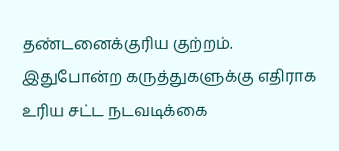தண்டனைக்குரிய குற்றம். இதுபோன்ற கருத்துகளுக்கு எதிராக உரிய சட்ட நடவடிக்கை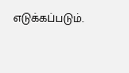எடுக்கப்படும்.